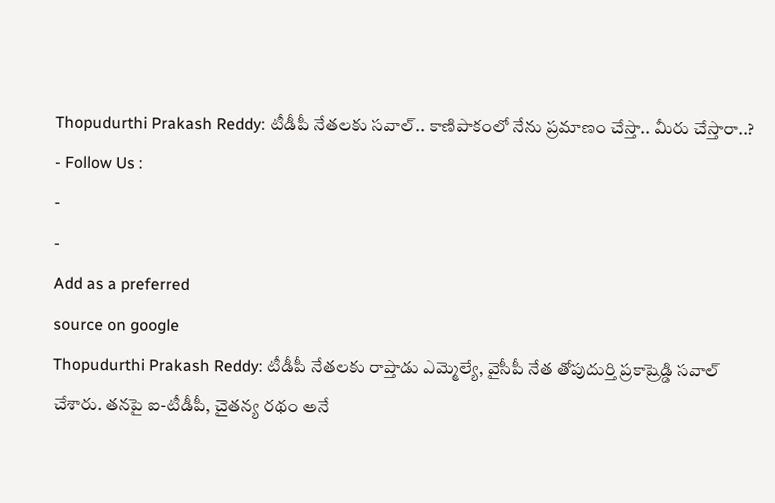Thopudurthi Prakash Reddy: టీడీపీ నేతలకు సవాల్.. కాణిపాకంలో నేను ప్రమాణం చేస్తా.. మీరు చేస్తారా..?
- Follow Us :
-
-
Add as a preferred
source on google
Thopudurthi Prakash Reddy: టీడీపీ నేతలకు రాప్తాడు ఎమ్మెల్యే, వైసీపీ నేత తోపుదుర్తి ప్రకాష్రెడ్డి సవాల్ చేశారు. తనపై ఐ-టీడీపీ, చైతన్య రథం అనే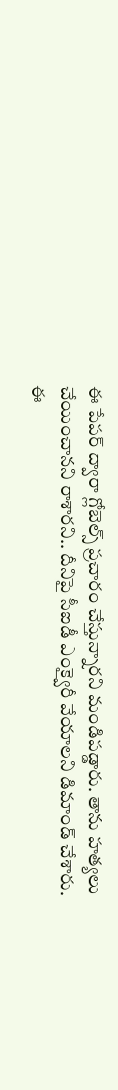ఈ పేపర్ ద్వారా గ్లోబెల్స్ ప్రచారం చేస్తున్నారని మండిపడ్డారు. తాను హత్యలు చేయించానని రాశారని.. దీనిపై సీఐడీ ఎంక్వైరీ వేయాలని డిమాండ్ చేశారు. ఈ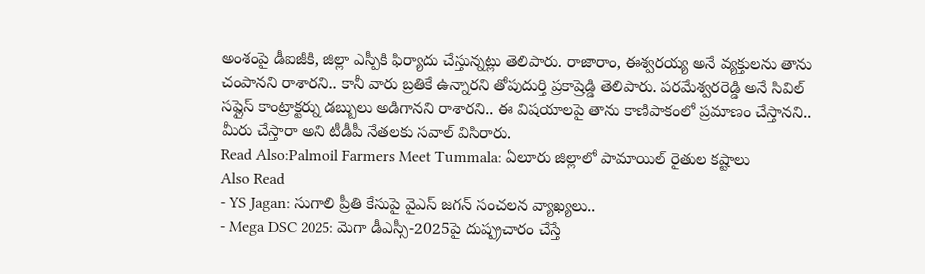అంశంపై డీఐజీకి, జిల్లా ఎస్పీకి ఫిర్యాదు చేస్తున్నట్లు తెలిపారు. రాజారాం, ఈశ్వరయ్య అనే వ్యక్తులను తాను చంపానని రాశారని.. కానీ వారు బ్రతికే ఉన్నారని తోపుదుర్తి ప్రకాష్రెడ్డి తెలిపారు. పరమేశ్వరరెడ్డి అనే సివిల్ సప్లైస్ కాంట్రాక్టర్ను డబ్బులు అడిగానని రాశారని.. ఈ విషయాలపై తాను కాణిపాకంలో ప్రమాణం చేస్తానని.. మీరు చేస్తారా అని టీడీపీ నేతలకు సవాల్ విసిరారు.
Read Also:Palmoil Farmers Meet Tummala: ఏలూరు జిల్లాలో పామాయిల్ రైతుల కష్టాలు
Also Read
- YS Jagan: సుగాలి ప్రీతి కేసుపై వైఎస్ జగన్ సంచలన వ్యాఖ్యలు..
- Mega DSC 2025: మెగా డీఎస్సీ-2025పై దుష్ప్రచారం చేస్తే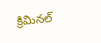క్రిమినల్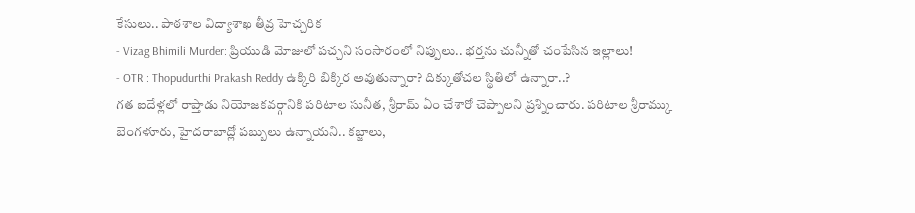కేసులు.. పాఠశాల విద్యాశాఖ తీవ్ర హెచ్చరిక
- Vizag Bhimili Murder: ప్రియుడి మోజులో పచ్చని సంసారంలో నిప్పులు.. భర్తను చున్నీతో చంపేసిన ఇల్లాలు!
- OTR : Thopudurthi Prakash Reddy ఉక్కిరి బిక్కిర అవుతున్నారా? దిక్కుతోచల స్థితిలో ఉన్నారా..?
గత ఐదేళ్లలో రాప్తాడు నియోజకవర్గానికి పరిటాల సునీత, శ్రీరామ్ ఏం చేశారో చెప్పాలని ప్రశ్నించారు. పరిటాల శ్రీరామ్కు బెంగళూరు, హైదరాబాద్లో పబ్బులు ఉన్నాయని.. కబ్జాలు,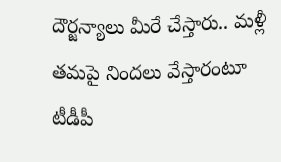దౌర్జన్యాలు మీరే చేస్తారు.. మళ్లీ తమపై నిందలు వేస్తారంటూ టీడీపీ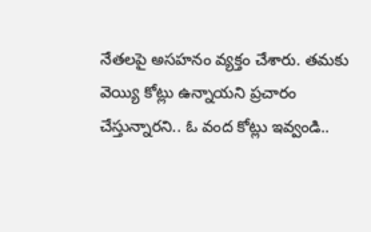నేతలపై అసహనం వ్యక్తం చేశారు. తమకు వెయ్యి కోట్లు ఉన్నాయని ప్రచారం చేస్తున్నారని.. ఓ వంద కోట్లు ఇవ్వండి..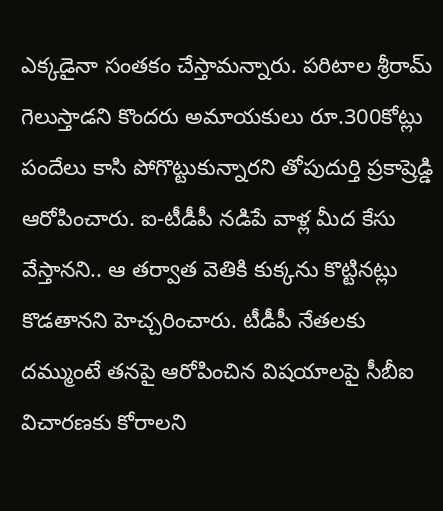ఎక్కడైనా సంతకం చేస్తామన్నారు. పరిటాల శ్రీరామ్ గెలుస్తాడని కొందరు అమాయకులు రూ.300కోట్లు పందేలు కాసి పోగొట్టుకున్నారని తోపుదుర్తి ప్రకాష్రెడ్డి ఆరోపించారు. ఐ-టీడీపీ నడిపే వాళ్ల మీద కేసు వేస్తానని.. ఆ తర్వాత వెతికి కుక్కను కొట్టినట్లు కొడతానని హెచ్చరించారు. టీడీపీ నేతలకు దమ్ముంటే తనపై ఆరోపించిన విషయాలపై సీబీఐ విచారణకు కోరాలని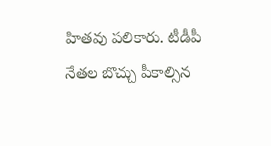హితవు పలికారు. టీడీపీ నేతల బొచ్చు పీకాల్సిన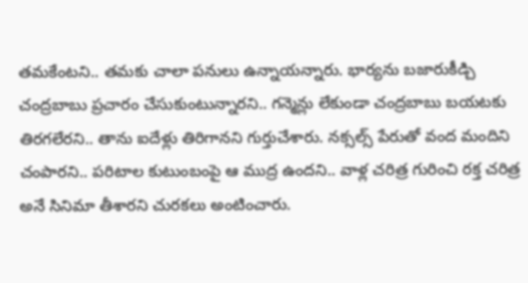తమకేంటని.. తమకు చాలా పనులు ఉన్నాయన్నారు. భార్యను బజారుకీడ్చి చంద్రబాబు ప్రచారం చేసుకుంటున్నారని.. గన్మెన్లు లేకుండా చంద్రబాబు బయటకు తిరగలేరని.. తాను ఐదేళ్లు తిరిగానని గుర్తుచేశారు. నక్సల్స్ పేరుతో వంద మందిని చంపారని.. పరిటాల కుటుంబంపై ఆ ముద్ర ఉందని.. వాళ్ల చరిత్ర గురించి రక్త చరిత్ర అనే సినిమా తీశారని చురకలు అంటించారు.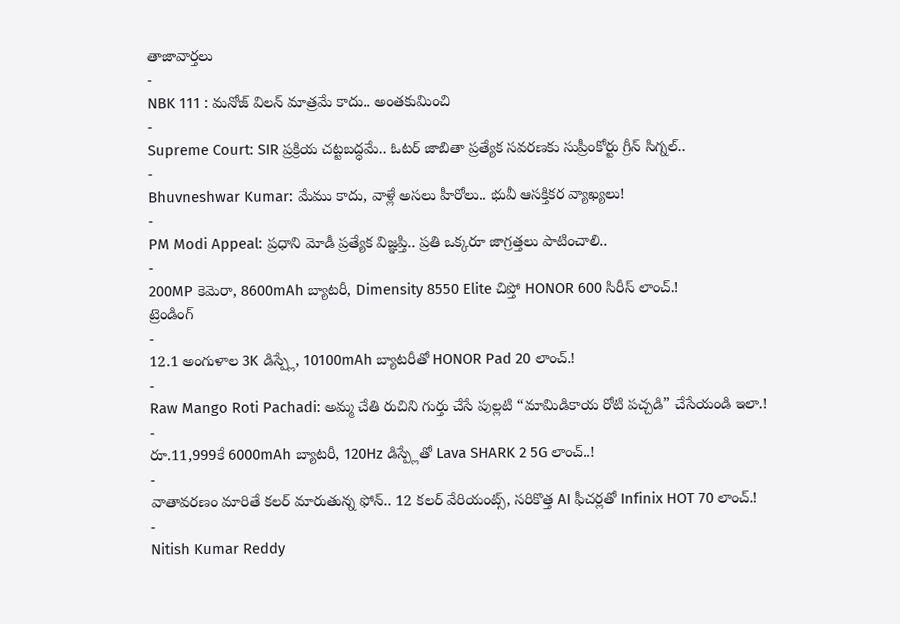తాజావార్తలు
-
NBK 111 : మనోజ్ విలన్ మాత్రమే కాదు.. అంతకుమించి
-
Supreme Court: SIR ప్రక్రియ చట్టబద్ధమే.. ఓటర్ జాబితా ప్రత్యేక సవరణకు సుప్రీంకోర్టు గ్రీన్ సిగ్నల్..
-
Bhuvneshwar Kumar: మేము కాదు, వాళ్లే అసలు హీరోలు.. భువీ ఆసక్తికర వ్యాఖ్యలు!
-
PM Modi Appeal: ప్రధాని మోడీ ప్రత్యేక విజ్ఞప్తి.. ప్రతి ఒక్కరూ జాగ్రత్తలు పాటించాలి..
-
200MP కెమెరా, 8600mAh బ్యాటరీ, Dimensity 8550 Elite చిప్తో HONOR 600 సిరీస్ లాంచ్.!
ట్రెండింగ్
-
12.1 అంగుళాల 3K డిస్ప్లే, 10100mAh బ్యాటరీతో HONOR Pad 20 లాంచ్.!
-
Raw Mango Roti Pachadi: అమ్మ చేతి రుచిని గుర్తు చేసే పుల్లటి “మామిడికాయ రోటి పచ్చడి” చేసేయండి ఇలా.!
-
రూ.11,999కే 6000mAh బ్యాటరీ, 120Hz డిస్ప్లేతో Lava SHARK 2 5G లాంచ్..!
-
వాతావరణం మారితే కలర్ మారుతున్న ఫోన్.. 12 కలర్ వేరియంట్స్, సరికొత్త AI ఫీచర్లతో Infinix HOT 70 లాంచ్.!
-
Nitish Kumar Reddy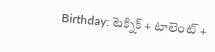Birthday: టెక్నిక్ + టాలెంట్ +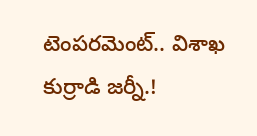టెంపరమెంట్.. విశాఖ కుర్రాడి జర్నీ.!